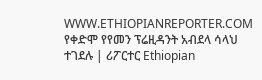WWW.ETHIOPIANREPORTER.COM
የቀድሞ የየመን ፕሬዚዳንት አብደላ ሳላህ ተገደሉ | ሪፖርተር Ethiopian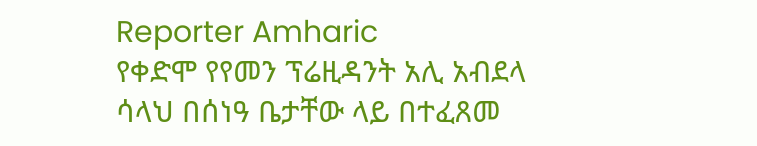Reporter Amharic
የቀድሞ የየመን ፕሬዚዳንት አሊ አብደላ ሳላህ በሰነዓ ቤታቸው ላይ በተፈጸመ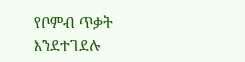የቦምብ ጥቃት እንደተገደሉ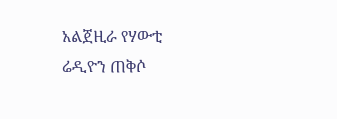አልጀዚራ የሃውቲ ሬዲዮን ጠቅሶ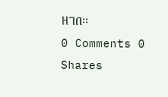ዘገበ፡፡
0 Comments 0 Shares